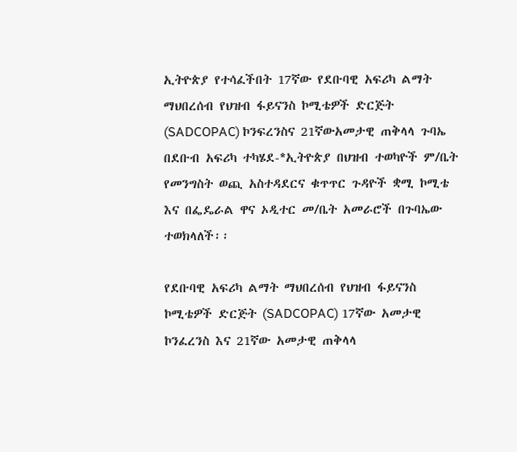ኢትዮጵያ የተሳፈችበት 17ኛው የደቡባዊ አፍሪካ ልማት ማህበረሰብ የህዝብ ፋይናንስ ኮሚቴዎች ድርጅት (SADCOPAC) ኮንፍረንስና 21ኛውአመታዊ ጠቅላላ ጉባኤ በደቡብ አፍሪካ ተካሄደ-*ኢትዮጵያ በህዝብ ተወካዮች ም/ቤት የመንግስት ወጪ አስተዳደርና ቁጥጥር ጉዳዮች ቋሚ ኮሚቴ እና በፌዴራል ዋና ኦዲተር መ/ቤት አመራሮች በጉባኤው ተወክላለች፡፡

የደቡባዊ አፍሪካ ልማት ማህበረሰብ የህዝብ ፋይናንስ ኮሚቴዎች ድርጅት (SADCOPAC) 17ኛው አመታዊ ኮንፈረንስ እና 21ኛው አመታዊ ጠቅላላ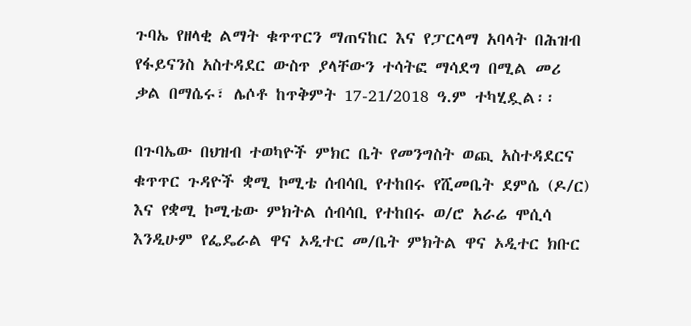ጉባኤ የዘላቂ ልማት ቁጥጥርን ማጠናከር እና የፓርላማ አባላት በሕዝብ የፋይናንስ አስተዳደር ውስጥ ያላቸውን ተሳትፎ ማሳደግ በሚል መሪ ቃል በማሴሩ፣ ሌሶቶ ከጥቅምት 17-21/2018 ዓ.ም ተካሂዷል፡፡

በጉባኤው በህዝብ ተወካዮች ምክር ቤት የመንግስት ወጪ አስተዳደርና ቁጥጥር ጉዳዮች ቋሚ ኮሚቴ ሰብሳቢ የተከበሩ የሺመቤት ደምሴ (ዶ/ር) እና የቋሚ ኮሚቴው ምክትል ሰብሳቢ የተከበሩ ወ/ሮ አራሬ ሞሲሳ እንዲሁም የፌዴራል ዋና ኦዲተር መ/ቤት ምክትል ዋና ኦዲተር ክቡር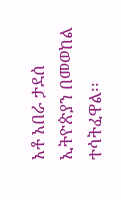አቶ አበራ ታደሰ ኢትዮጵያን በመወከል ተሳትፈዋል፡፡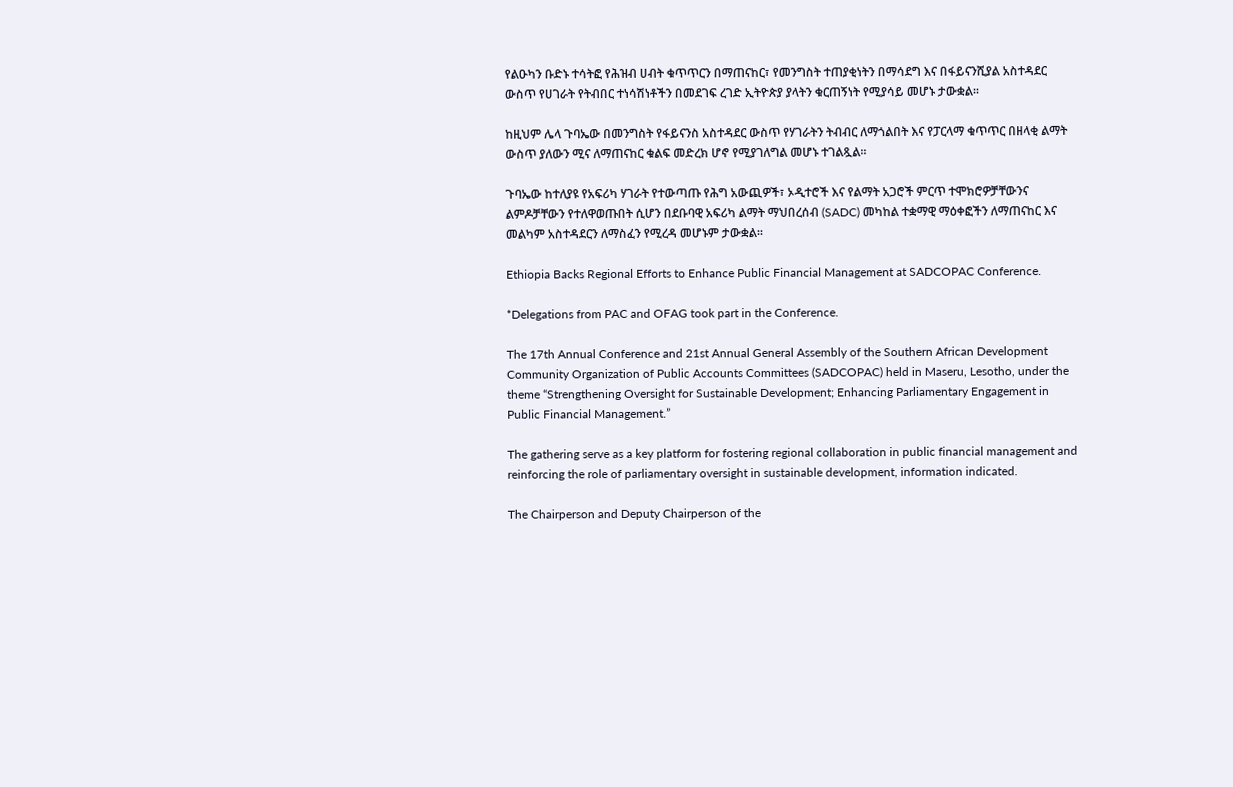የልዑካን ቡድኑ ተሳትፎ የሕዝብ ሀብት ቁጥጥርን በማጠናከር፣ የመንግስት ተጠያቂነትን በማሳደግ እና በፋይናንሺያል አስተዳደር ውስጥ የሀገራት የትብበር ተነሳሽነቶችን በመደገፍ ረገድ ኢትዮጵያ ያላትን ቁርጠኝነት የሚያሳይ መሆኑ ታውቋል፡፡

ከዚህም ሌላ ጉባኤው በመንግስት የፋይናንስ አስተዳደር ውስጥ የሃገራትን ትብብር ለማጎልበት እና የፓርላማ ቁጥጥር በዘላቂ ልማት ውስጥ ያለውን ሚና ለማጠናከር ቁልፍ መድረክ ሆኖ የሚያገለግል መሆኑ ተገልጿል፡፡

ጉባኤው ከተለያዩ የአፍሪካ ሃገራት የተውጣጡ የሕግ አውጪዎች፣ ኦዲተሮች እና የልማት አጋሮች ምርጥ ተሞክሮዎቻቸውንና ልምዶቻቸውን የተለዋወጡበት ሲሆን በደቡባዊ አፍሪካ ልማት ማህበረሰብ (SADC) መካከል ተቋማዊ ማዕቀፎችን ለማጠናከር እና መልካም አስተዳደርን ለማስፈን የሚረዳ መሆኑም ታውቋል፡፡

Ethiopia Backs Regional Efforts to Enhance Public Financial Management at SADCOPAC Conference.

*Delegations from PAC and OFAG took part in the Conference.

The 17th Annual Conference and 21st Annual General Assembly of the Southern African Development Community Organization of Public Accounts Committees (SADCOPAC) held in Maseru, Lesotho, under the theme “Strengthening Oversight for Sustainable Development; Enhancing Parliamentary Engagement in Public Financial Management.”

The gathering serve as a key platform for fostering regional collaboration in public financial management and reinforcing the role of parliamentary oversight in sustainable development, information indicated.

The Chairperson and Deputy Chairperson of the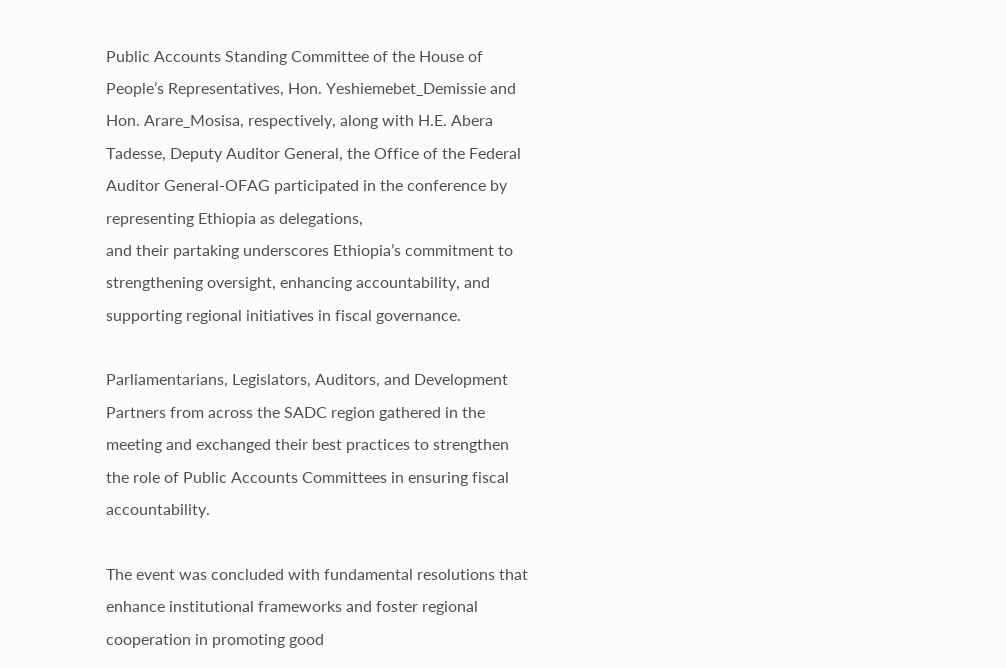Public Accounts Standing Committee of the House of People’s Representatives, Hon. Yeshiemebet_Demissie and Hon. Arare_Mosisa, respectively, along with H.E. Abera Tadesse, Deputy Auditor General, the Office of the Federal Auditor General-OFAG participated in the conference by representing Ethiopia as delegations,
and their partaking underscores Ethiopia’s commitment to strengthening oversight, enhancing accountability, and supporting regional initiatives in fiscal governance.

Parliamentarians, Legislators, Auditors, and Development Partners from across the SADC region gathered in the meeting and exchanged their best practices to strengthen the role of Public Accounts Committees in ensuring fiscal accountability.

The event was concluded with fundamental resolutions that enhance institutional frameworks and foster regional cooperation in promoting good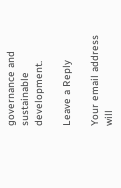governance and sustainable development.

Leave a Reply

Your email address will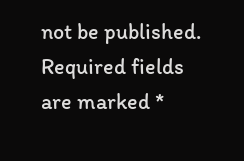not be published. Required fields are marked *